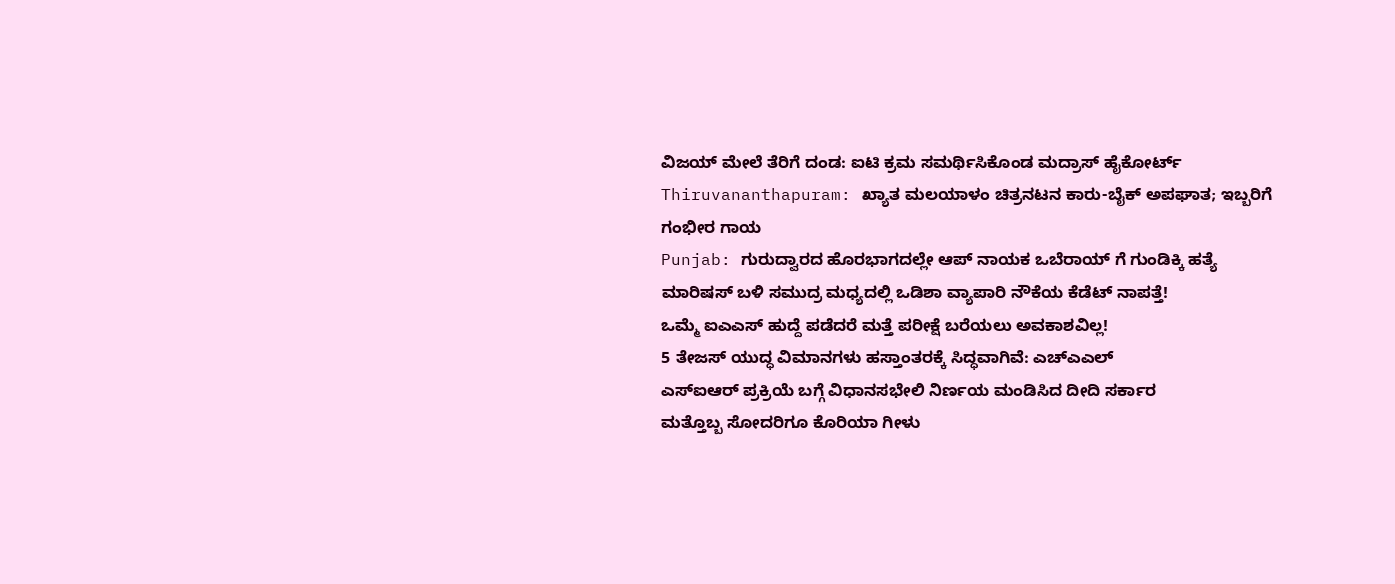ವಿಜಯ್ ಮೇಲೆ ತೆರಿಗೆ ದಂಡ: ಐಟಿ ಕ್ರಮ ಸಮರ್ಥಿಸಿಕೊಂಡ ಮದ್ರಾಸ್ ಹೈಕೋರ್ಟ್
Thiruvananthapuram: ಖ್ಯಾತ ಮಲಯಾಳಂ ಚಿತ್ರನಟನ ಕಾರು-ಬೈಕ್ ಅಪಘಾತ; ಇಬ್ಬರಿಗೆ ಗಂಭೀರ ಗಾಯ
Punjab: ಗುರುದ್ವಾರದ ಹೊರಭಾಗದಲ್ಲೇ ಆಪ್ ನಾಯಕ ಒಬೆರಾಯ್ ಗೆ ಗುಂಡಿಕ್ಕಿ ಹತ್ಯೆ
ಮಾರಿಷಸ್ ಬಳಿ ಸಮುದ್ರ ಮಧ್ಯದಲ್ಲಿ ಒಡಿಶಾ ವ್ಯಾಪಾರಿ ನೌಕೆಯ ಕೆಡೆಟ್ ನಾಪತ್ತೆ!
ಒಮ್ಮೆ ಐಎಎಸ್ ಹುದ್ದೆ ಪಡೆದರೆ ಮತ್ತೆ ಪರೀಕ್ಷೆ ಬರೆಯಲು ಅವಕಾಶವಿಲ್ಲ!
5 ತೇಜಸ್ ಯುದ್ಧ ವಿಮಾನಗಳು ಹಸ್ತಾಂತರಕ್ಕೆ ಸಿದ್ಧವಾಗಿವೆ: ಎಚ್ಎಎಲ್
ಎಸ್ಐಆರ್ ಪ್ರಕ್ರಿಯೆ ಬಗ್ಗೆ ವಿಧಾನಸಭೇಲಿ ನಿರ್ಣಯ ಮಂಡಿಸಿದ ದೀದಿ ಸರ್ಕಾರ
ಮತ್ತೊಬ್ಬ ಸೋದರಿಗೂ ಕೊರಿಯಾ ಗೀಳು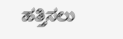ಹತ್ತಿಸಲು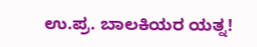ಉ.ಪ್ರ. ಬಾಲಕಿಯರ ಯತ್ನ!